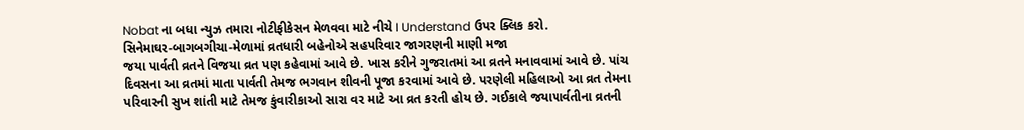Nobat ના બધા ન્યુઝ તમારા નોટીફીકેસન મેળવવા માટે નીચે I Understand ઉપર ક્લિક કરો.
સિનેમાઘર-બાગબગીચા-મેળામાં વ્રતધારી બહેનોએ સહપરિવાર જાગરણની માણી મજા
જયા પાર્વતી વ્રતને વિજયા વ્રત પણ કહેવામાં આવે છે. ખાસ કરીને ગુજરાતમાં આ વ્રતને મનાવવામાં આવે છે. પાંચ દિવસના આ વ્રતમાં માતા પાર્વતી તેમજ ભગવાન શીવની પૂજા કરવામાં આવે છે. પરણેલી મહિલાઓ આ વ્રત તેમના પરિવારની સુખ શાંતી માટે તેમજ કુંવારીકાઓ સારા વર માટે આ વ્રત કરતી હોય છે. ગઈકાલે જયાપાર્વતીના વ્રતની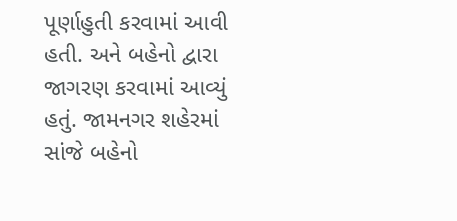પૂર્ણાહુતી કરવામાં આવી હતી. અને બહેનો દ્વારા જાગરણ કરવામાં આવ્યું હતું. જામનગર શહેરમાં સાંજે બહેનો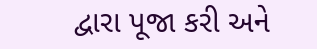દ્વારા પૂજા કરી અને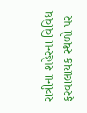રાત્રીના શહેરના વિવિધ ફરવાલાયક સ્થળો પર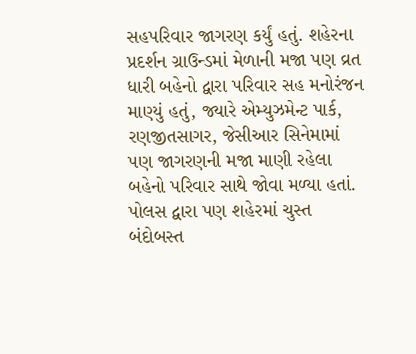સહપરિવાર જાગરણ કર્યું હતું. શહેરના પ્રદર્શન ગ્રાઉન્ડમાં મેળાની મજા પણ વ્રત ધારી બહેનો દ્વારા પરિવાર સહ મનોરંજન માણ્યું હતું, જ્યારે એમ્યુઝમેન્ટ પાર્ક, રણજીતસાગર, જેસીઆર સિનેમામાં પણ જાગરણની મજા માણી રહેલા બહેનો પરિવાર સાથે જોવા મળ્યા હતાં. પોલસ દ્વારા પણ શહેરમાં ચુસ્ત બંદોબસ્ત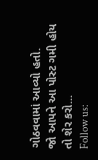ગોઠવવામાં આવ્યો હતો.
જો આપને આ પોસ્ટ ગમી હોય તો શેર કરો...
Follow us: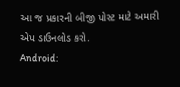આ જ પ્રકારની બીજી પોસ્ટ માટે અમારી એપ ડાઉનલોડ કરો.
Android: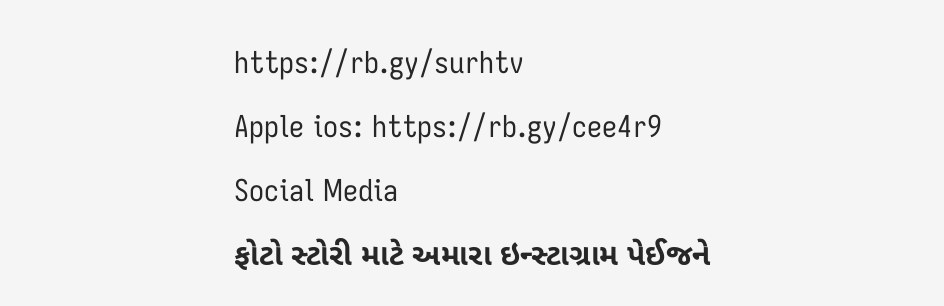https://rb.gy/surhtv
Apple ios: https://rb.gy/cee4r9
Social Media
ફોટો સ્ટોરી માટે અમારા ઇન્સ્ટાગ્રામ પેઈજને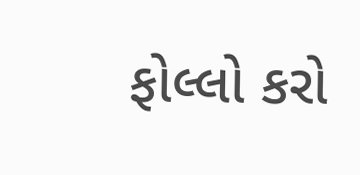ફોલ્લો કરો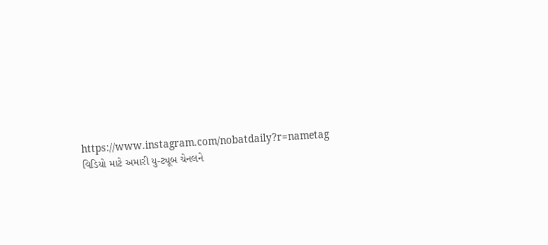https://www.instagram.com/nobatdaily?r=nametag
વિડિયો માટે અમારી યુ-ટ્યૂબ ચેનલને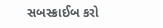સબસ્ક્રાઈબ કરો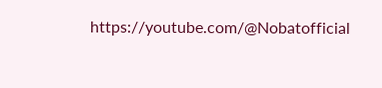https://youtube.com/@Nobatofficial